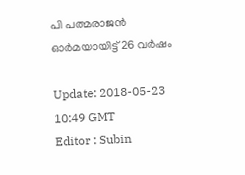പി പത്മരാജന്‍ ഓര്‍മയായിട്ട് 26 വര്‍ഷം

Update: 2018-05-23 10:49 GMT
Editor : Subin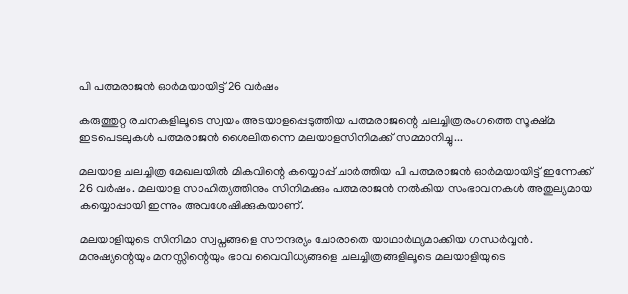പി പത്മരാജന്‍ ഓര്‍മയായിട്ട് 26 വര്‍ഷം

കരുത്തുറ്റ രചനകളിലൂടെ സ്വയം അടയാളപ്പെടുത്തിയ പത്മരാജന്റെ ചലച്ചിത്രരംഗത്തെ സൂക്ഷ്മ ഇടപെടലുകള്‍ പത്മരാജന്‍ ശൈലിതന്നെ മലയാളസിനിമക്ക് സമ്മാനിച്ചു...

മലയാള ചലച്ചിത്ര മേഖലയില്‍ മികവിന്റെ കയ്യൊപ്പ് ചാര്‍ത്തിയ പി പത്മരാജന്‍ ഓര്‍മയായിട്ട് ഇന്നേക്ക് 26 വര്‍ഷം. മലയാള സാഹിത്യത്തിനും സിനിമക്കും പത്മരാജന്‍ നല്‍കിയ സംഭാവനകള്‍ അതുല്യമായ കയ്യൊപ്പായി ഇന്നും അവശേഷിക്കുകയാണ്.

മലയാളിയുടെ സിനിമാ സ്വപ്നങ്ങളെ സൗന്ദര്യം ചോരാതെ യാഥാര്‍ഥ്യമാക്കിയ ഗന്ധര്‍വ്വന്‍. മനുഷ്യന്റെയും മനസ്സിന്റെയും ഭാവ വൈവിധ്യങ്ങളെ ചലച്ചിത്രങ്ങളിലൂടെ മലയാളിയുടെ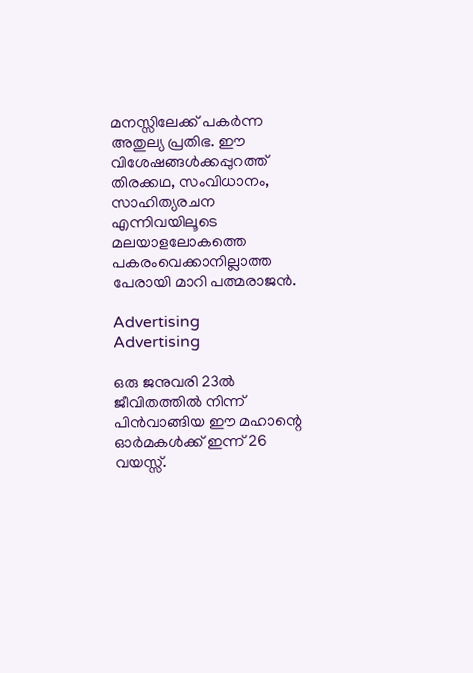മനസ്സിലേക്ക് പകര്‍ന്ന അതുല്യ പ്രതിഭ. ഈ വിശേഷങ്ങള്‍ക്കപ്പുറത്ത് തിരക്കഥ, സംവിധാനം, സാഹിത്യരചന എന്നിവയിലൂടെ മലയാളലോകത്തെ പകരംവെക്കാനില്ലാത്ത പേരായി മാറി പത്മരാജന്‍.

Advertising
Advertising

ഒരു ജനുവരി 23ല്‍ ജീവിതത്തില്‍ നിന്ന് പിന്‍വാങ്ങിയ ഈ മഹാന്റെ ഓര്‍മകള്‍ക്ക് ഇന്ന് 26 വയസ്സ്.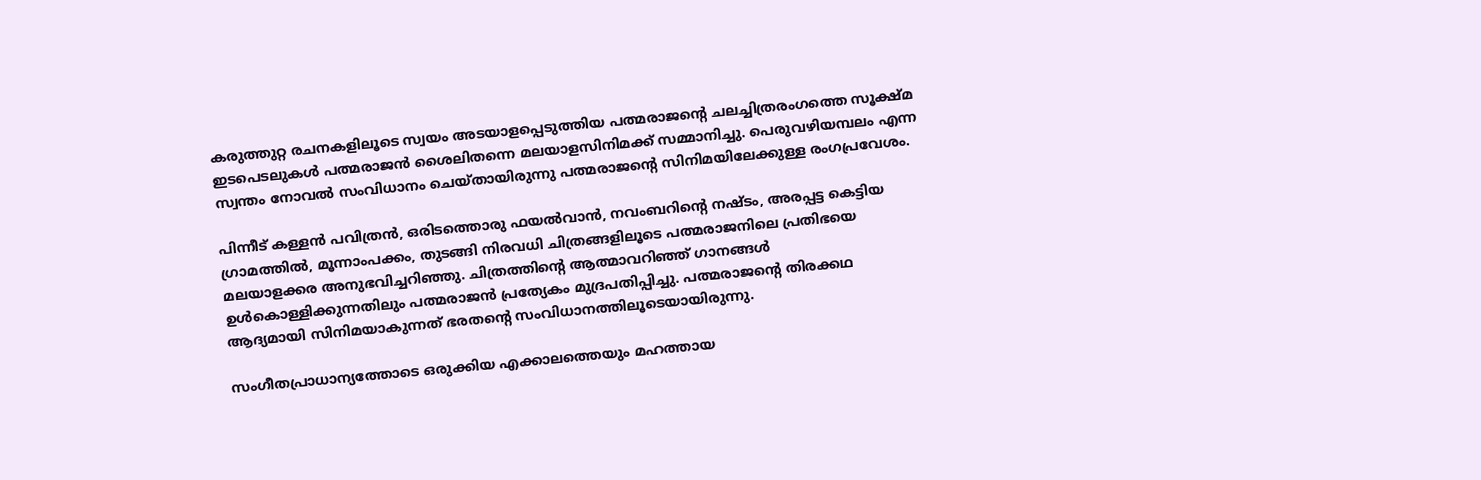കരുത്തുറ്റ രചനകളിലൂടെ സ്വയം അടയാളപ്പെടുത്തിയ പത്മരാജന്റെ ചലച്ചിത്രരംഗത്തെ സൂക്ഷ്മ ഇടപെടലുകള്‍ പത്മരാജന്‍ ശൈലിതന്നെ മലയാളസിനിമക്ക് സമ്മാനിച്ചു. പെരുവഴിയമ്പലം എന്ന സ്വന്തം നോവല്‍ സംവിധാനം ചെയ്തായിരുന്നു പത്മരാജന്റെ സിനിമയിലേക്കുള്ള രംഗപ്രവേശം.

പിന്നീട് കള്ളന്‍ പവിത്രന്‍, ഒരിടത്തൊരു ഫയല്‍വാന്‍, നവംബറിന്റെ നഷ്ടം, അരപ്പട്ട കെട്ടിയ ഗ്രാമത്തില്‍, മൂന്നാംപക്കം, തുടങ്ങി നിരവധി ചിത്രങ്ങളിലൂടെ പത്മരാജനിലെ പ്രതിഭയെ മലയാളക്കര അനുഭവിച്ചറിഞ്ഞു. ചിത്രത്തിന്റെ ആത്മാവറിഞ്ഞ് ഗാനങ്ങള്‍ ഉള്‍കൊള്ളിക്കുന്നതിലും പത്മരാജന്‍ പ്രത്യേകം മുദ്രപതിപ്പിച്ചു. പത്മരാജന്റെ തിരക്കഥ ആദ്യമായി സിനിമയാകുന്നത് ഭരതന്റെ സംവിധാനത്തിലൂടെയായിരുന്നു.

സംഗീതപ്രാധാന്യത്തോടെ ഒരുക്കിയ എക്കാലത്തെയും മഹത്തായ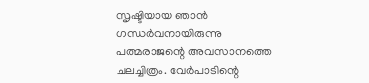സൃഷ്ടിയായ ഞാന്‍ ഗന്ധര്‍വനായിരുന്നു പത്മരാജന്റെ അവസാനത്തെ ചലച്ചിത്രം. വേര്‍പാടിന്റെ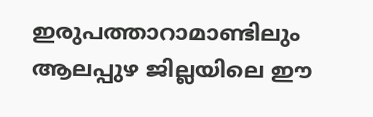ഇരുപത്താറാമാണ്ടിലും ആലപ്പുഴ ജില്ലയിലെ ഈ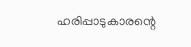ഹരിപ്പാടുകാരന്റെ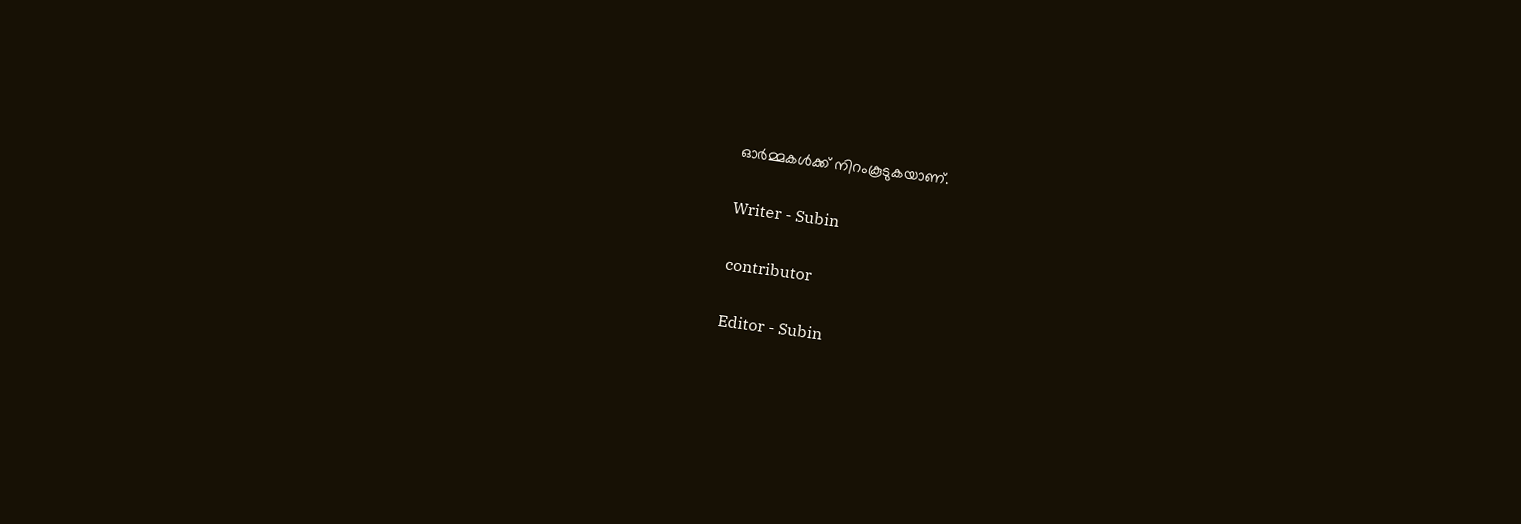ഓര്‍മ്മകള്‍ക്ക് നിറംകൂടുകയാണ്.

Writer - Subin

contributor

Editor - Subin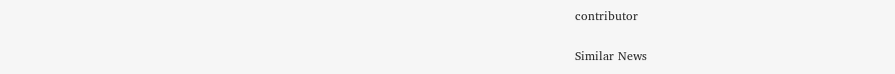contributor

Similar News